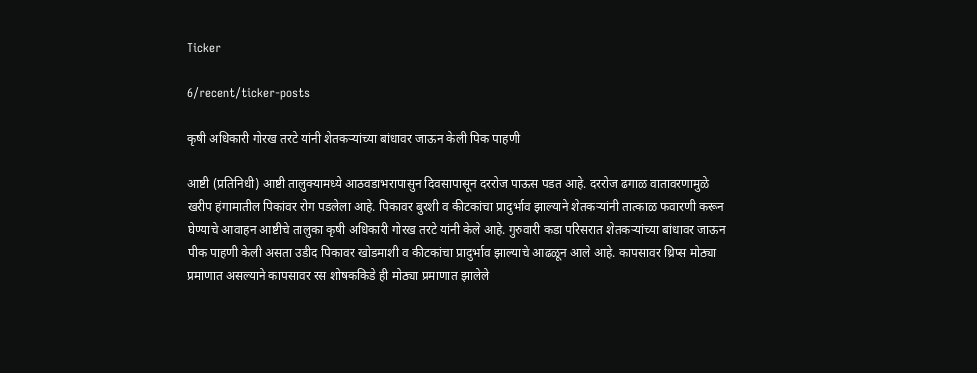Ticker

6/recent/ticker-posts

कृषी अधिकारी गोरख तरटे यांनी शेतकऱ्यांच्या बांधावर जाऊन केली पिक पाहणी

आष्टी (प्रतिनिधी) आष्टी तालुक्यामध्ये आठवडाभरापासुन दिवसापासून दररोज पाऊस पडत आहे. दररोज ढगाळ वातावरणामुळे खरीप हंगामातील पिकांवर रोग पडलेला आहे. पिकावर बुरशी व कीटकांचा प्रादुर्भाव झाल्याने शेतकऱ्यांनी तात्काळ फवारणी करून घेण्याचे आवाहन आष्टीचे तालुका कृषी अधिकारी गोरख तरटे यांनी केले आहे. गुरुवारी कडा परिसरात शेतकऱ्यांच्या बांधावर जाऊन पीक पाहणी केली असता उडीद पिकावर खोडमाशी व कीटकांचा प्रादुर्भाव झाल्याचे आढळून आले आहे. कापसावर थ्रिप्स मोठ्या प्रमाणात असल्याने कापसावर रस शोषककिडे ही मोठ्या प्रमाणात झालेले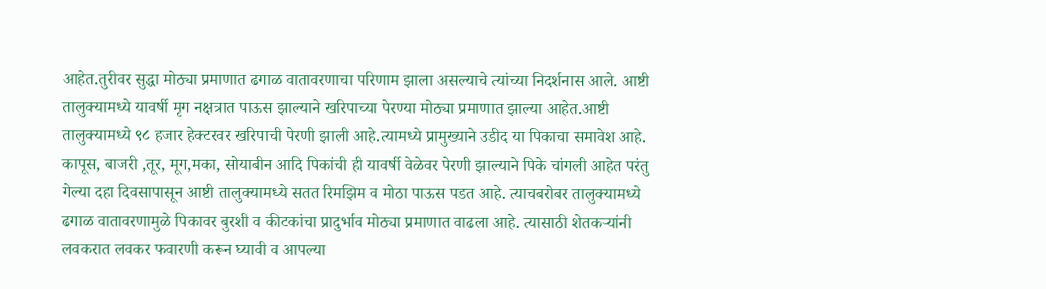आहेत.तुरीवर सुद्धा मोठ्या प्रमाणात ढगाळ वातावरणाचा परिणाम झाला असल्याचे त्यांच्या निदर्शनास आले. आष्टी तालुक्यामध्ये यावर्षी मृग नक्षत्रात पाऊस झाल्याने खरिपाच्या पेरण्या मोठ्या प्रमाणात झाल्या आहेत.आष्टी तालुक्यामध्ये ९८ हजार हेक्टरवर खरिपाची पेरणी झाली आहे.त्यामध्ये प्रामुख्याने उडीद या पिकाचा समावेश आहे. कापूस, बाजरी ,तूर, मूग,मका, सोयाबीन आदि पिकांची ही यावर्षी वेळेवर पेरणी झाल्याने पिके चांगली आहेत परंतु गेल्या दहा दिवसापासून आष्टी तालुक्यामध्ये सतत रिमझिम व मोठा पाऊस पडत आहे. त्याचबरोबर तालुक्यामध्ये ढगाळ वातावरणामुळे पिकावर बुरशी व कीटकांचा प्रादुर्भाव मोठ्या प्रमाणात वाढला आहे. त्यासाठी शेतकऱ्यांनी लवकरात लवकर फवारणी करून घ्यावी व आपल्या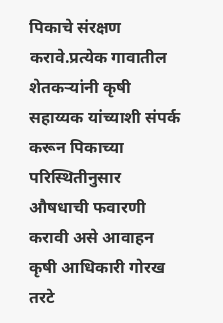पिकाचे संरक्षण करावे.प्रत्येक गावातील शेतकऱ्यांनी कृषी सहाय्यक यांच्याशी संपर्क करून पिकाच्या परिस्थितीनुसार औषधाची फवारणी करावी असे आवाहन कृषी आधिकारी गोरख तरटे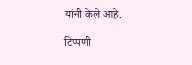यांनी केले आहे.

टिप्पणी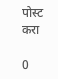पोस्ट करा

0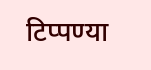टिप्पण्या